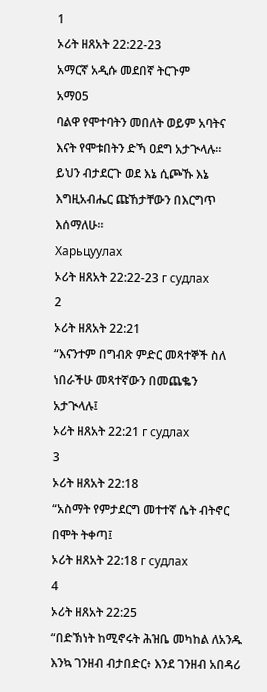1
ኦሪት ዘጸአት 22:22-23
አማርኛ አዲሱ መደበኛ ትርጉም
አማ05
ባልዋ የሞተባትን መበለት ወይም አባትና እናት የሞቱበትን ድኻ ዐደግ አታጒላሉ። ይህን ብታደርጉ ወደ እኔ ሲጮኹ እኔ እግዚአብሔር ጩኸታቸውን በእርግጥ እሰማለሁ።
Харьцуулах
ኦሪት ዘጸአት 22:22-23 г судлах
2
ኦሪት ዘጸአት 22:21
“እናንተም በግብጽ ምድር መጻተኞች ስለ ነበራችሁ መጻተኛውን በመጨቈን አታጒላሉ፤
ኦሪት ዘጸአት 22:21 г судлах
3
ኦሪት ዘጸአት 22:18
“አስማት የምታደርግ መተተኛ ሴት ብትኖር በሞት ትቀጣ፤
ኦሪት ዘጸአት 22:18 г судлах
4
ኦሪት ዘጸአት 22:25
“በድኽነት ከሚኖሩት ሕዝቤ መካከል ለአንዱ እንኳ ገንዘብ ብታበድር፥ እንደ ገንዘብ አበዳሪ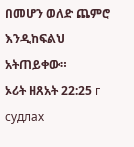በመሆን ወለድ ጨምሮ እንዲከፍልህ አትጠይቀው።
ኦሪት ዘጸአት 22:25 г судлах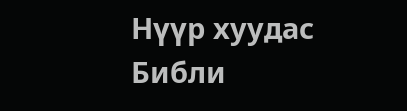Нүүр хуудас
Библи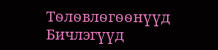Тѳлѳвлѳгѳѳнүүд
Бичлэгүүд